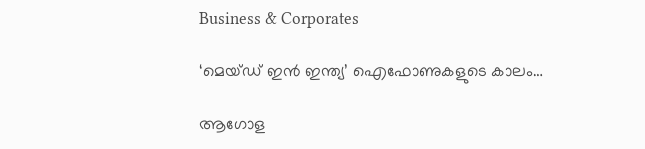Business & Corporates

‘മെയ്ഡ് ഇന്‍ ഇന്ത്യ’ ഐഫോണുകളുടെ കാലം…

ആഗോള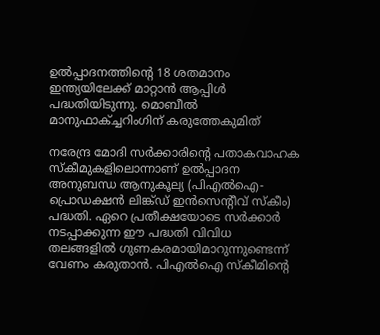ഉല്‍പ്പാദനത്തിന്റെ 18 ശതമാനം ഇന്ത്യയിലേക്ക് മാറ്റാന്‍ ആപ്പിള്‍ പദ്ധതിയിടുന്നു. മൊബീല്‍ മാനുഫാക്ച്ചറിംഗിന് കരുത്തേകുമിത്

നരേന്ദ്ര മോദി സര്‍ക്കാരിന്റെ പതാകവാഹക സ്‌കീമുകളിലൊന്നാണ് ഉല്‍പ്പാദന അനുബന്ധ ആനുകൂല്യ (പിഎല്‍ഐ-പ്രൊഡക്ഷന്‍ ലിങ്ക്ഡ് ഇന്‍സെന്റീവ് സ്‌കീം) പദ്ധതി. ഏറെ പ്രതീക്ഷയോടെ സര്‍ക്കാര്‍ നടപ്പാക്കുന്ന ഈ പദ്ധതി വിവിധ തലങ്ങളില്‍ ഗുണകരമായിമാറുന്നുണ്ടെന്ന് വേണം കരുതാന്‍. പിഎല്‍ഐ സ്‌കീമിന്റെ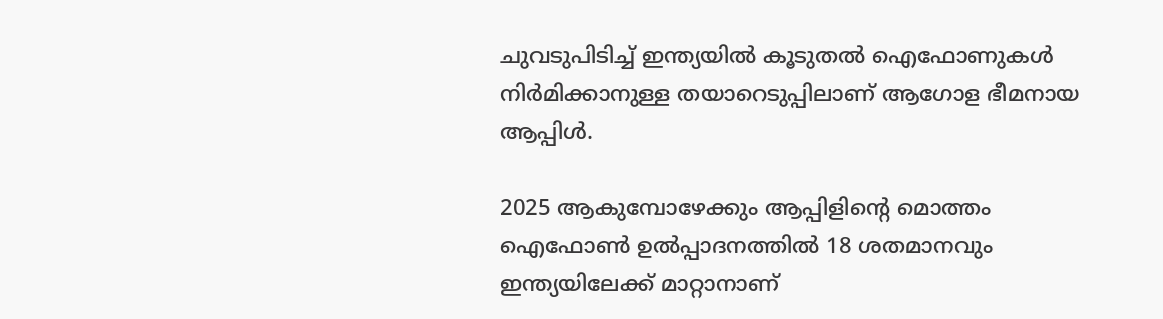ചുവടുപിടിച്ച് ഇന്ത്യയില്‍ കൂടുതല്‍ ഐഫോണുകള്‍ നിര്‍മിക്കാനുള്ള തയാറെടുപ്പിലാണ് ആഗോള ഭീമനായ ആപ്പിള്‍.

2025 ആകുമ്പോഴേക്കും ആപ്പിളിന്റെ മൊത്തം ഐഫോണ്‍ ഉല്‍പ്പാദനത്തില്‍ 18 ശതമാനവും ഇന്ത്യയിലേക്ക് മാറ്റാനാണ്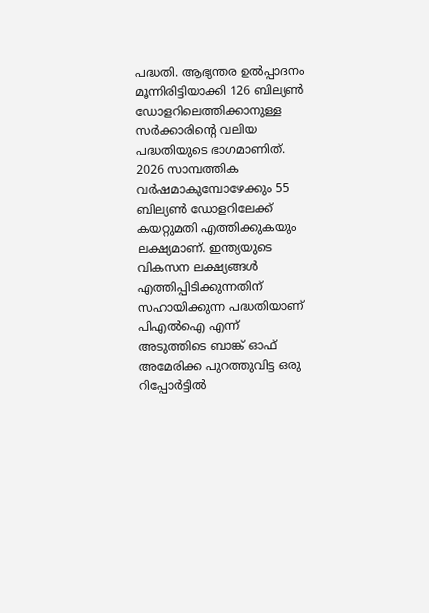പദ്ധതി. ആഭ്യന്തര ഉല്‍പ്പാദനം മൂന്നിരിട്ടിയാക്കി 126 ബില്യണ്‍ ഡോളറിലെത്തിക്കാനുള്ള സര്‍ക്കാരിന്റെ വലിയ പദ്ധതിയുടെ ഭാഗമാണിത്. 2026 സാമ്പത്തിക വര്‍ഷമാകുമ്പോഴേക്കും 55 ബില്യണ്‍ ഡോളറിലേക്ക് കയറ്റുമതി എത്തിക്കുകയും ലക്ഷ്യമാണ്. ഇന്ത്യയുടെ വികസന ലക്ഷ്യങ്ങള്‍ എത്തിപ്പിടിക്കുന്നതിന് സഹായിക്കുന്ന പദ്ധതിയാണ് പിഎല്‍ഐ എന്ന് അടുത്തിടെ ബാങ്ക് ഓഫ് അമേരിക്ക പുറത്തുവിട്ട ഒരു റിപ്പോര്‍ട്ടില്‍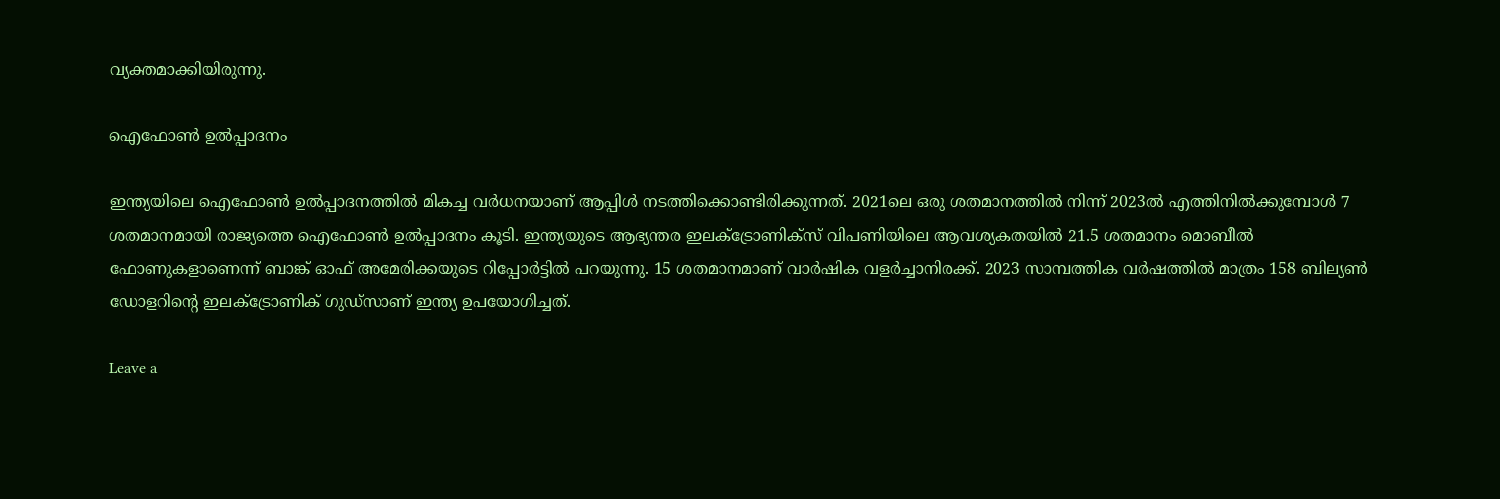വ്യക്തമാക്കിയിരുന്നു.

ഐഫോണ്‍ ഉല്‍പ്പാദനം

ഇന്ത്യയിലെ ഐഫോണ്‍ ഉല്‍പ്പാദനത്തില്‍ മികച്ച വര്‍ധനയാണ് ആപ്പിള്‍ നടത്തിക്കൊണ്ടിരിക്കുന്നത്. 2021ലെ ഒരു ശതമാനത്തില്‍ നിന്ന് 2023ല്‍ എത്തിനില്‍ക്കുമ്പോള്‍ 7 ശതമാനമായി രാജ്യത്തെ ഐഫോണ്‍ ഉല്‍പ്പാദനം കൂടി. ഇന്ത്യയുടെ ആഭ്യന്തര ഇലക്ട്രോണിക്‌സ് വിപണിയിലെ ആവശ്യകതയില്‍ 21.5 ശതമാനം മൊബീല്‍ ഫോണുകളാണെന്ന് ബാങ്ക് ഓഫ് അമേരിക്കയുടെ റിപ്പോര്‍ട്ടില്‍ പറയുന്നു. 15 ശതമാനമാണ് വാര്‍ഷിക വളര്‍ച്ചാനിരക്ക്. 2023 സാമ്പത്തിക വര്‍ഷത്തില്‍ മാത്രം 158 ബില്യണ്‍ ഡോളറിന്റെ ഇലക്ട്രോണിക് ഗുഡ്‌സാണ് ഇന്ത്യ ഉപയോഗിച്ചത്.

Leave a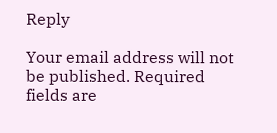Reply

Your email address will not be published. Required fields are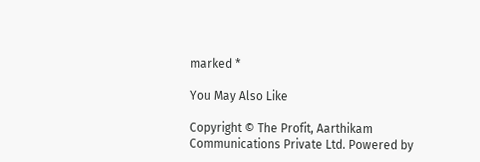marked *

You May Also Like

Copyright © The Profit, Aarthikam Communications Private Ltd. Powered by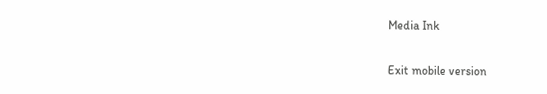Media Ink

Exit mobile version